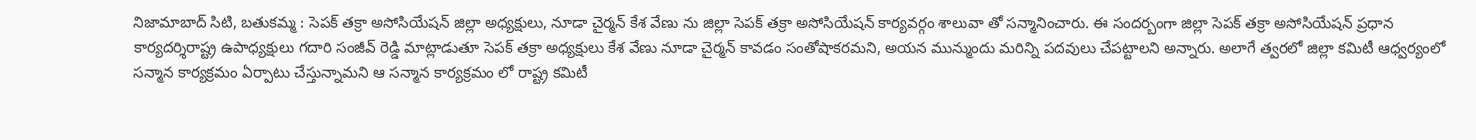నిజామాబాద్ సిటి, బతుకమ్మ : సెపక్ తక్రా అసోసియేషన్ జిల్లా అధ్యక్షులు, నూడా చైర్మన్ కేశ వేణు ను జిల్లా సెపక్ తక్రా అసోసియేషన్ కార్యవర్గం శాలువా తో సన్మానించారు. ఈ సందర్బంగా జిల్లా సెపక్ తక్రా అసోసియేషన్ ప్రధాన కార్యదర్శిరాష్ట్ర ఉపాధ్యక్షులు గదారి సంజీవ్ రెడ్డి మాట్లాడుతూ సెపక్ తక్రా అధ్యక్షులు కేశ వేణు నూడా చైర్మన్ కావడం సంతోషాకరమని, అయన మున్ముందు మరిన్ని పదవులు చేపట్టాలని అన్నారు. అలాగే త్వరలో జిల్లా కమిటీ ఆధ్వర్యంలో సన్మాన కార్యక్రమం ఏర్పాటు చేస్తున్నామని ఆ సన్మాన కార్యక్రమం లో రాష్ట్ర కమిటీ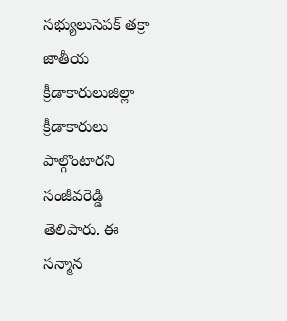సభ్యులుసెపక్ తక్రా జాతీయ క్రీడాకారులుజిల్లా క్రీడాకారులు పాల్గొంటారని సంజీవరెడ్డి తెలిపారు. ఈ సన్మాన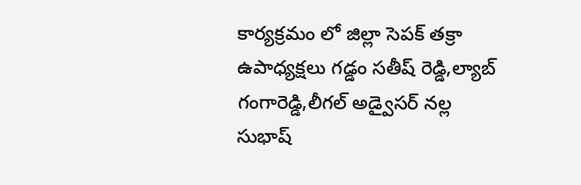కార్యక్రమం లో జిల్లా సెపక్ తక్రా ఉపాధ్యక్షలు గడ్డం సతీష్ రెడ్డి,ల్యాబ్ గంగారెడ్డి,లీగల్ అడ్వైసర్ నల్ల సుభాష్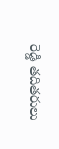రెడ్డి తదితరులు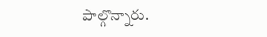పాల్గొన్నారు.